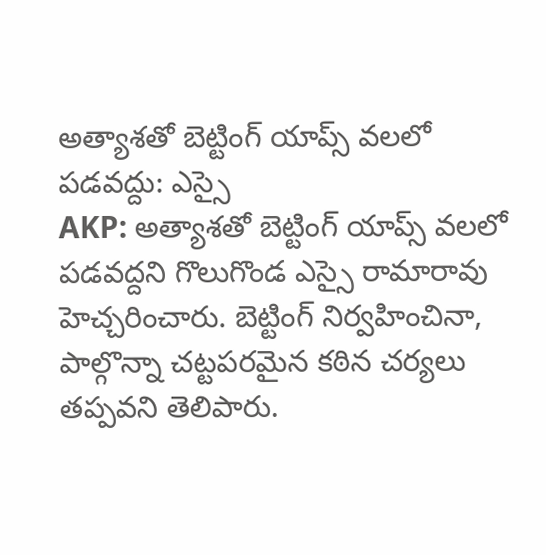అత్యాశతో బెట్టింగ్ యాప్స్ వలలో పడవద్దు: ఎస్సై
AKP: అత్యాశతో బెట్టింగ్ యాప్స్ వలలో పడవద్దని గొలుగొండ ఎస్సై రామారావు హెచ్చరించారు. బెట్టింగ్ నిర్వహించినా, పాల్గొన్నా చట్టపరమైన కఠిన చర్యలు తప్పవని తెలిపారు.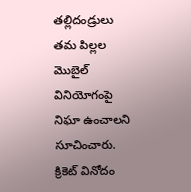తల్లిదండ్రులు తమ పిల్లల మొబైల్ వినియోగంపై నిఘా ఉంచాలని సూచించారు. క్రికెట్ వినోదం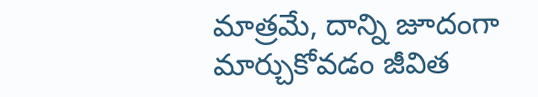మాత్రమే, దాన్ని జూదంగా మార్చుకోవడం జీవిత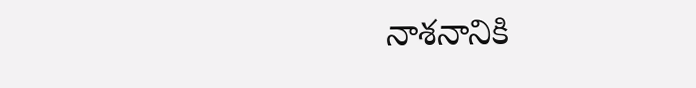నాశనానికి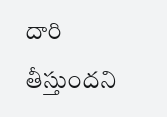దారి తీస్తుందని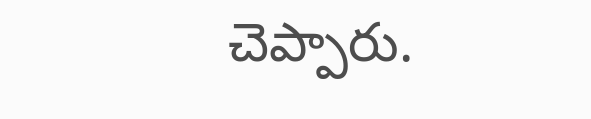చెప్పారు.